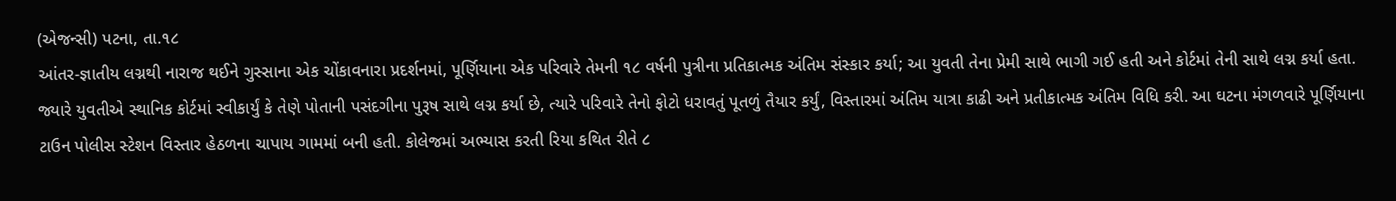(એજન્સી) પટના, તા.૧૮
આંતર-જ્ઞાતીય લગ્નથી નારાજ થઈને ગુસ્સાના એક ચોંકાવનારા પ્રદર્શનમાં, પૂર્ણિયાના એક પરિવારે તેમની ૧૮ વર્ષની પુત્રીના પ્રતિકાત્મક અંતિમ સંસ્કાર કર્યા; આ યુવતી તેના પ્રેમી સાથે ભાગી ગઈ હતી અને કોર્ટમાં તેની સાથે લગ્ન કર્યા હતા. જ્યારે યુવતીએ સ્થાનિક કોર્ટમાં સ્વીકાર્યું કે તેણે પોતાની પસંદગીના પુરૂષ સાથે લગ્ન કર્યા છે, ત્યારે પરિવારે તેનો ફોટો ધરાવતું પૂતળું તૈયાર કર્યું, વિસ્તારમાં અંતિમ યાત્રા કાઢી અને પ્રતીકાત્મક અંતિમ વિધિ કરી. આ ઘટના મંગળવારે પૂર્ણિયાના ટાઉન પોલીસ સ્ટેશન વિસ્તાર હેઠળના ચાપાય ગામમાં બની હતી. કોલેજમાં અભ્યાસ કરતી રિયા કથિત રીતે ૮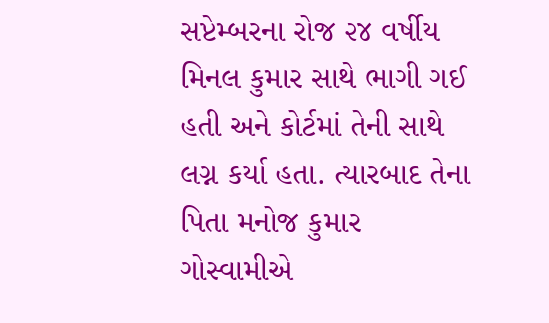સપ્ટેમ્બરના રોજ ૨૪ વર્ષીય મિનલ કુમાર સાથે ભાગી ગઈ હતી અને કોર્ટમાં તેની સાથે લગ્ન કર્યા હતા. ત્યારબાદ તેના પિતા મનોજ કુમાર ગોસ્વામીએ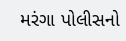મરંગા પોલીસનો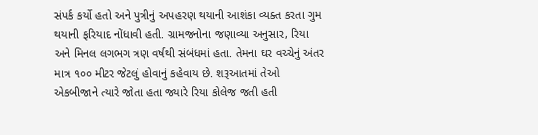સંપર્ક કર્યો હતો અને પુત્રીનું અપહરણ થયાની આશંકા વ્યક્ત કરતા ગુમ થયાની ફરિયાદ નોંધાવી હતી. ગ્રામજનોના જણાવ્યા અનુસાર, રિયા અને મિનલ લગભગ ત્રણ વર્ષથી સંબંધમાં હતા. તેમના ઘર વચ્ચેનું અંતર માત્ર ૧૦૦ મીટર જેટલું હોવાનું કહેવાય છે. શરૂઆતમાં તેઓ એકબીજાને ત્યારે જોતા હતા જ્યારે રિયા કોલેજ જતી હતી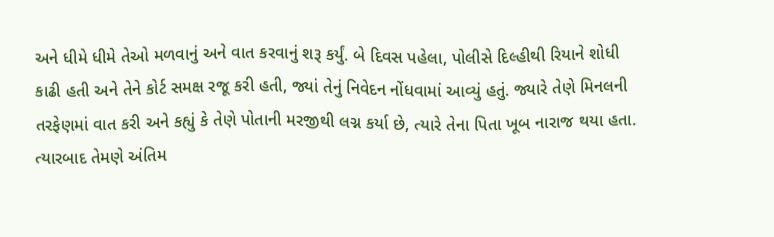અને ધીમે ધીમે તેઓ મળવાનું અને વાત કરવાનું શરૂ કર્યું. બે દિવસ પહેલા, પોલીસે દિલ્હીથી રિયાને શોધી કાઢી હતી અને તેને કોર્ટ સમક્ષ રજૂ કરી હતી, જ્યાં તેનું નિવેદન નોંધવામાં આવ્યું હતું. જ્યારે તેણે મિનલની તરફેણમાં વાત કરી અને કહ્યું કે તેણે પોતાની મરજીથી લગ્ન કર્યા છે, ત્યારે તેના પિતા ખૂબ નારાજ થયા હતા. ત્યારબાદ તેમણે અંતિમ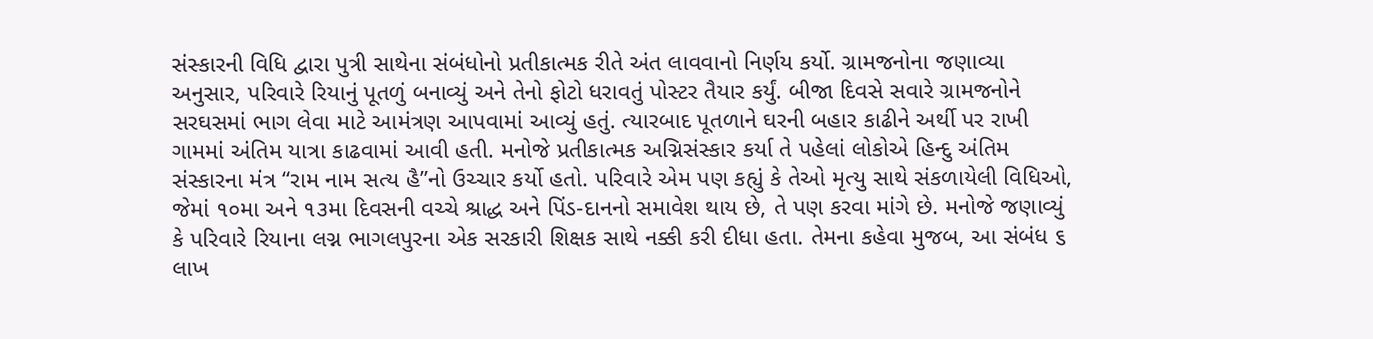સંસ્કારની વિધિ દ્વારા પુત્રી સાથેના સંબંધોનો પ્રતીકાત્મક રીતે અંત લાવવાનો નિર્ણય કર્યો. ગ્રામજનોના જણાવ્યા અનુસાર, પરિવારે રિયાનું પૂતળું બનાવ્યું અને તેનો ફોટો ધરાવતું પોસ્ટર તૈયાર કર્યું. બીજા દિવસે સવારે ગ્રામજનોને સરઘસમાં ભાગ લેવા માટે આમંત્રણ આપવામાં આવ્યું હતું. ત્યારબાદ પૂતળાને ઘરની બહાર કાઢીને અર્થી પર રાખી ગામમાં અંતિમ યાત્રા કાઢવામાં આવી હતી. મનોજે પ્રતીકાત્મક અગ્નિસંસ્કાર કર્યા તે પહેલાં લોકોએ હિન્દુ અંતિમ સંસ્કારના મંત્ર “રામ નામ સત્ય હૈ”નો ઉચ્ચાર કર્યો હતો. પરિવારે એમ પણ કહ્યું કે તેઓ મૃત્યુ સાથે સંકળાયેલી વિધિઓ, જેમાં ૧૦મા અને ૧૩મા દિવસની વચ્ચે શ્રાદ્ધ અને પિંડ-દાનનો સમાવેશ થાય છે, તે પણ કરવા માંગે છે. મનોજે જણાવ્યું કે પરિવારે રિયાના લગ્ન ભાગલપુરના એક સરકારી શિક્ષક સાથે નક્કી કરી દીધા હતા. તેમના કહેવા મુજબ, આ સંબંધ ૬ લાખ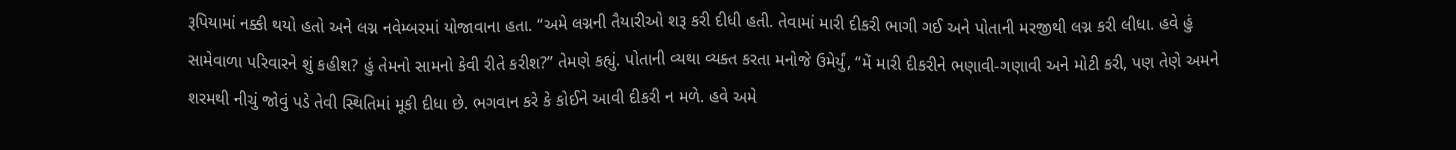રૂપિયામાં નક્કી થયો હતો અને લગ્ન નવેમ્બરમાં યોજાવાના હતા. “અમે લગ્નની તૈયારીઓ શરૂ કરી દીધી હતી. તેવામાં મારી દીકરી ભાગી ગઈ અને પોતાની મરજીથી લગ્ન કરી લીધા. હવે હું સામેવાળા પરિવારને શું કહીશ? હું તેમનો સામનો કેવી રીતે કરીશ?” તેમણે કહ્યું. પોતાની વ્યથા વ્યક્ત કરતા મનોજે ઉમેર્યું, “મેં મારી દીકરીને ભણાવી-ગણાવી અને મોટી કરી, પણ તેણે અમને શરમથી નીચું જોવું પડે તેવી સ્થિતિમાં મૂકી દીધા છે. ભગવાન કરે કે કોઈને આવી દીકરી ન મળે. હવે અમે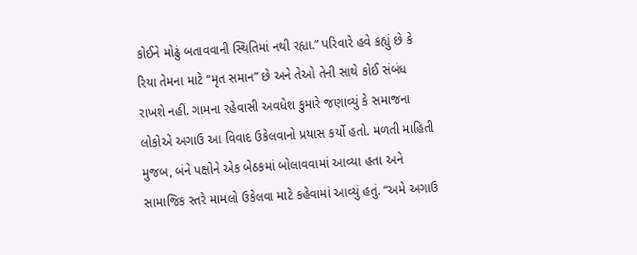કોઈને મોઢું બતાવવાની સ્થિતિમાં નથી રહ્યા.” પરિવારે હવે કહ્યું છે કે રિયા તેમના માટે “મૃત સમાન” છે અને તેઓ તેની સાથે કોઈ સંબંધ રાખશે નહીં. ગામના રહેવાસી અવધેશ કુમારે જણાવ્યું કે સમાજના લોકોએ અગાઉ આ વિવાદ ઉકેલવાનો પ્રયાસ કર્યો હતો. મળતી માહિતી મુજબ, બંને પક્ષોને એક બેઠકમાં બોલાવવામાં આવ્યા હતા અને સામાજિક સ્તરે મામલો ઉકેલવા માટે કહેવામાં આવ્યું હતું. “અમે અગાઉ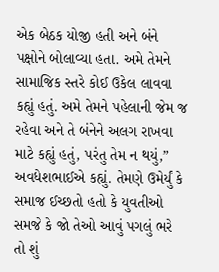એક બેઠક યોજી હતી અને બંને પક્ષોને બોલાવ્યા હતા. અમે તેમને સામાજિક સ્તરે કોઈ ઉકેલ લાવવા કહ્યું હતું. અમે તેમને પહેલાની જેમ જ રહેવા અને તે બંનેને અલગ રાખવા માટે કહ્યું હતું, પરંતુ તેમ ન થયું,” અવધેશભાઈએ કહ્યું. તેમણે ઉમેર્યું કે સમાજ ઈચ્છતો હતો કે યુવતીઓ સમજે કે જો તેઓ આવું પગલું ભરે તો શું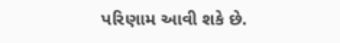પરિણામ આવી શકે છે.